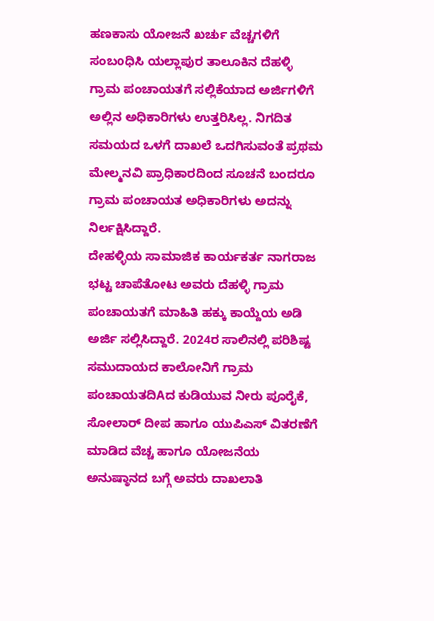ಹಣಕಾಸು ಯೋಜನೆ ಖರ್ಚು ವೆಚ್ಚಗಳಿಗೆ ಸಂಬoಧಿಸಿ ಯಲ್ಲಾಪುರ ತಾಲೂಕಿನ ದೆಹಳ್ಳಿ ಗ್ರಾಮ ಪಂಚಾಯತಗೆ ಸಲ್ಲಿಕೆಯಾದ ಅರ್ಜಿಗಳಿಗೆ ಅಲ್ಲಿನ ಅಧಿಕಾರಿಗಳು ಉತ್ತರಿಸಿಲ್ಲ. ನಿಗದಿತ ಸಮಯದ ಒಳಗೆ ದಾಖಲೆ ಒದಗಿಸುವಂತೆ ಪ್ರಥಮ ಮೇಲ್ಮನವಿ ಪ್ರಾಧಿಕಾರದಿಂದ ಸೂಚನೆ ಬಂದರೂ ಗ್ರಾಮ ಪಂಚಾಯತ ಅಧಿಕಾರಿಗಳು ಅದನ್ನು ನಿರ್ಲಕ್ಷಿಸಿದ್ದಾರೆ.
ದೇಹಳ್ಳಿಯ ಸಾಮಾಜಿಕ ಕಾರ್ಯಕರ್ತ ನಾಗರಾಜ ಭಟ್ಟ ಚಾಪೆತೋಟ ಅವರು ದೆಹಳ್ಳಿ ಗ್ರಾಮ ಪಂಚಾಯತಗೆ ಮಾಹಿತಿ ಹಕ್ಕು ಕಾಯ್ದೆಯ ಅಡಿ ಅರ್ಜಿ ಸಲ್ಲಿಸಿದ್ದಾರೆ. 2024ರ ಸಾಲಿನಲ್ಲಿ ಪರಿಶಿಷ್ಟ ಸಮುದಾಯದ ಕಾಲೋನಿಗೆ ಗ್ರಾಮ ಪಂಚಾಯತದಿAದ ಕುಡಿಯುವ ನೀರು ಪೂರೈಕೆ, ಸೋಲಾರ್ ದೀಪ ಹಾಗೂ ಯುಪಿಎಸ್ ವಿತರಣೆಗೆ ಮಾಡಿದ ವೆಚ್ಚ ಹಾಗೂ ಯೋಜನೆಯ ಅನುಷ್ಠಾನದ ಬಗ್ಗೆ ಅವರು ದಾಖಲಾತಿ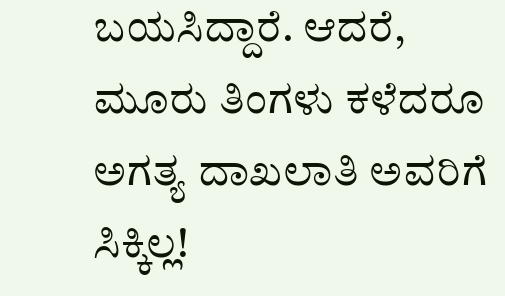ಬಯಸಿದ್ದಾರೆ. ಆದರೆ, ಮೂರು ತಿಂಗಳು ಕಳೆದರೂ ಅಗತ್ಯ ದಾಖಲಾತಿ ಅವರಿಗೆ ಸಿಕ್ಕಿಲ್ಲ!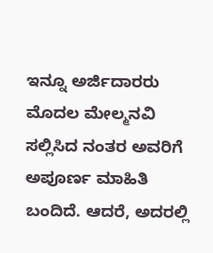ಇನ್ನೂ ಅರ್ಜಿದಾರರು ಮೊದಲ ಮೇಲ್ಮನವಿ ಸಲ್ಲಿಸಿದ ನಂತರ ಅವರಿಗೆ ಅಪೂರ್ಣ ಮಾಹಿತಿ ಬಂದಿದೆ. ಆದರೆ, ಅದರಲ್ಲಿ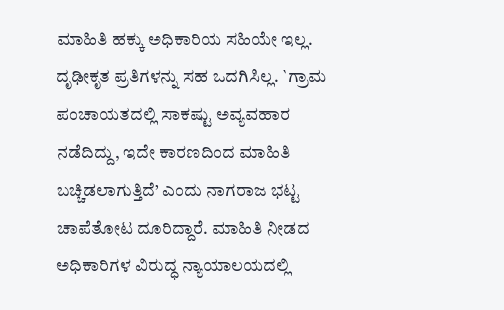ಮಾಹಿತಿ ಹಕ್ಕು ಅಧಿಕಾರಿಯ ಸಹಿಯೇ ಇಲ್ಲ. ದೃಢೀಕೃತ ಪ್ರತಿಗಳನ್ನು ಸಹ ಒದಗಿಸಿಲ್ಲ. `ಗ್ರಾಮ ಪಂಚಾಯತದಲ್ಲಿ ಸಾಕಷ್ಟು ಅವ್ಯವಹಾರ ನಡೆದಿದ್ದು, ಇದೇ ಕಾರಣದಿಂದ ಮಾಹಿತಿ ಬಚ್ಚಿಡಲಾಗುತ್ತಿದೆ’ ಎಂದು ನಾಗರಾಜ ಭಟ್ಟ ಚಾಪೆತೋಟ ದೂರಿದ್ದಾರೆ. ಮಾಹಿತಿ ನೀಡದ ಅಧಿಕಾರಿಗಳ ವಿರುದ್ಧ ನ್ಯಾಯಾಲಯದಲ್ಲಿ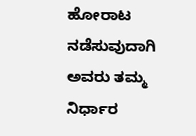ಹೋರಾಟ ನಡೆಸುವುದಾಗಿ ಅವರು ತಮ್ಮ ನಿರ್ಧಾರ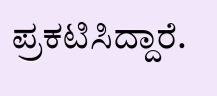ಪ್ರಕಟಿಸಿದ್ದಾರೆ.